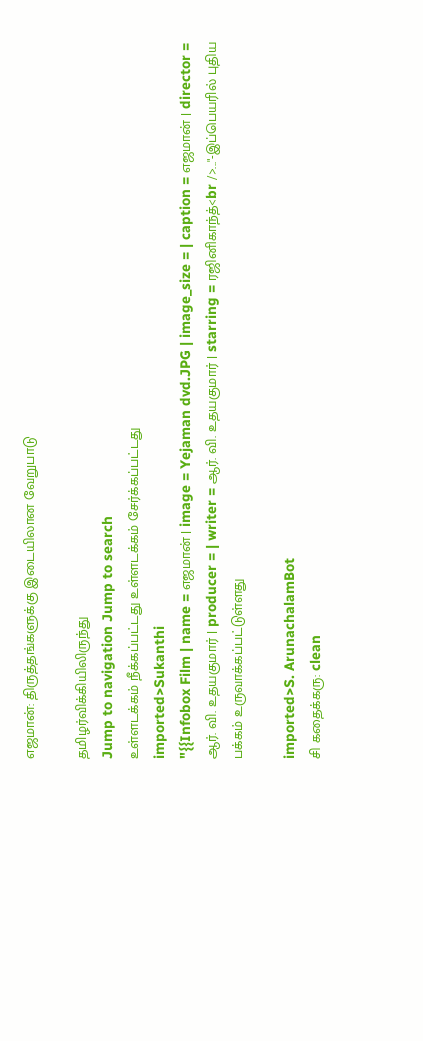எஜமான்: திருத்தங்களுக்கு இடையிலான வேறுபாடு

தமிழர்விக்கியிலிருந்து
Jump to navigation Jump to search
உள்ளடக்கம் நீக்கப்பட்டது உள்ளடக்கம் சேர்க்கப்பட்டது
imported>Sukanthi
"{{Infobox Film | name = எஜமான் | image = Yejaman dvd.JPG | image_size = | caption = எஜமான் | director = ஆர். வி. உதயகுமார் | producer = | writer = ஆர். வி. உதயகுமார் | starring = ரஜினிகாந்த்<br />..."-இப்பெயரில் புதிய பக்கம் உருவாக்கப்பட்டுள்ளது

imported>S. ArunachalamBot
சி கதைக்கரு: clean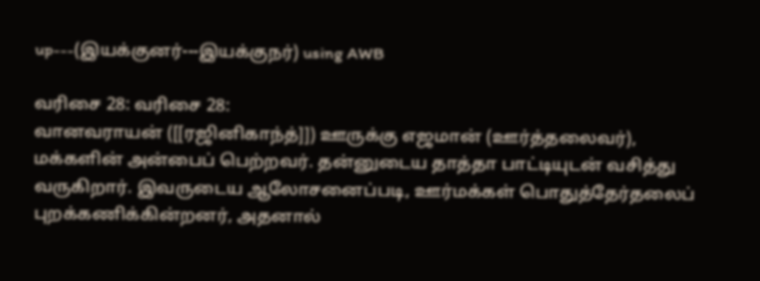up---(இயக்குனர்---இயக்குநர்) using AWB

வரிசை 28: வரிசை 28:
வானவராயன் ([[ரஜினிகாந்த்]]) ஊருக்கு எஜமான் (ஊர்த்தலைவர்), மக்களின் அன்பைப் பெற்றவர். தன்னுடைய தாத்தா பாட்டியுடன் வசித்து வருகிறார். இவருடைய ஆலோசனைப்படி, ஊர்மக்கள் பொதுத்தேர்தலைப் புறக்கணிக்கின்றனர், அதனால்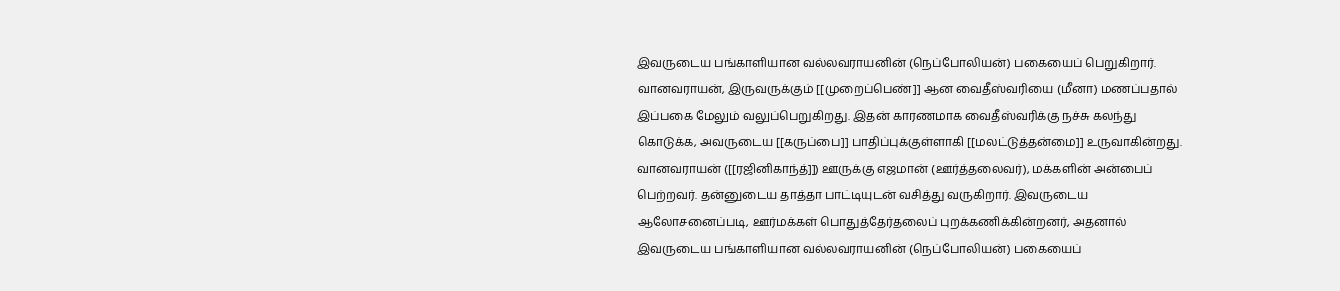இவருடைய பங்காளியான வல்லவராயனின் (நெப்போலியன்) பகையைப் பெறுகிறார். வானவராயன், இருவருக்கும் [[முறைப்பெண்]] ஆன வைதீஸ்வரியை (மீனா) மணப்பதால் இப்பகை மேலும் வலுப்பெறுகிறது. இதன் காரணமாக வைதீஸ்வரிக்கு நச்சு கலந்து கொடுக்க, அவருடைய [[கருப்பை]] பாதிப்புக்குள்ளாகி [[மலட்டுத்தன்மை]] உருவாகின்றது.
வானவராயன் ([[ரஜினிகாந்த்]]) ஊருக்கு எஜமான் (ஊர்த்தலைவர்), மக்களின் அன்பைப் பெற்றவர். தன்னுடைய தாத்தா பாட்டியுடன் வசித்து வருகிறார். இவருடைய ஆலோசனைப்படி, ஊர்மக்கள் பொதுத்தேர்தலைப் புறக்கணிக்கின்றனர், அதனால் இவருடைய பங்காளியான வல்லவராயனின் (நெப்போலியன்) பகையைப்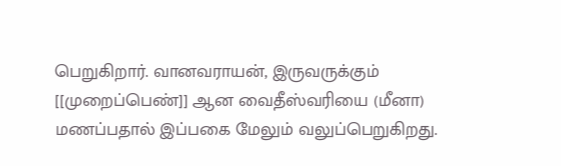பெறுகிறார். வானவராயன், இருவருக்கும் [[முறைப்பெண்]] ஆன வைதீஸ்வரியை (மீனா) மணப்பதால் இப்பகை மேலும் வலுப்பெறுகிறது.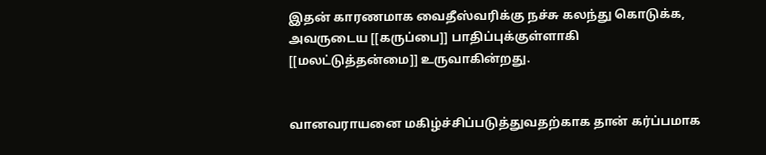இதன் காரணமாக வைதீஸ்வரிக்கு நச்சு கலந்து கொடுக்க, அவருடைய [[கருப்பை]] பாதிப்புக்குள்ளாகி [[மலட்டுத்தன்மை]] உருவாகின்றது.


வானவராயனை மகிழ்ச்சிப்படுத்துவதற்காக தான் கர்ப்பமாக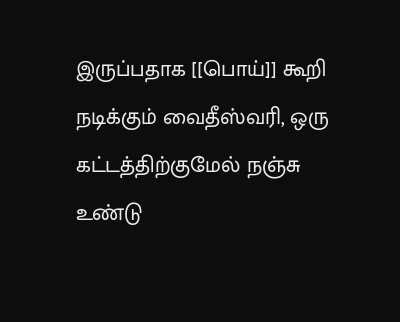இருப்பதாக [[பொய்]] கூறி நடிக்கும் வைதீஸ்வரி, ஒரு கட்டத்திற்குமேல் நஞ்சு உண்டு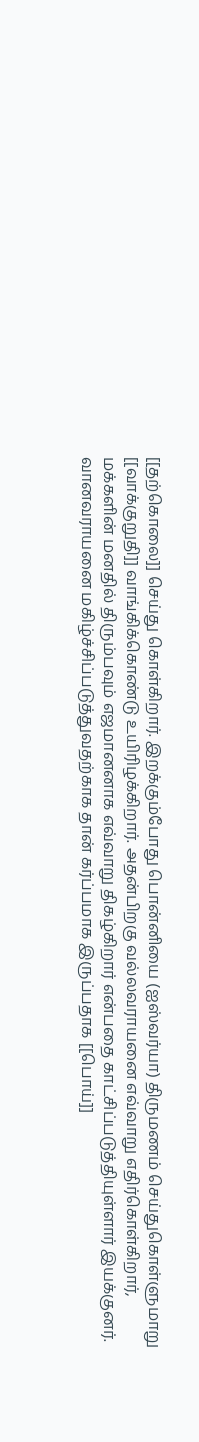[[தற்கொலை]] செய்து கொள்கிறார். இறக்கும்போது பொன்னியை (ஐஸ்வர்யா) திருமணம் செய்துகொள்ளுமாறு [[வாக்குறுதி]] வாங்கிக்கொண்டு உயிரிழக்கிறார். அதன்பிறகு வல்லவராயனை எவ்வாறு எதிர்கொள்கிறார், மக்களின் மனதில் திரும்பவும் எஜமானனாக எவ்வாறு திகழ்கிறார் என்பதை காட்சிப்படுத்தியுள்ளார் இயக்குனர்.
வானவராயனை மகிழ்ச்சிப்படுத்துவதற்காக தான் கர்ப்பமாக இருப்பதாக [[பொய்]]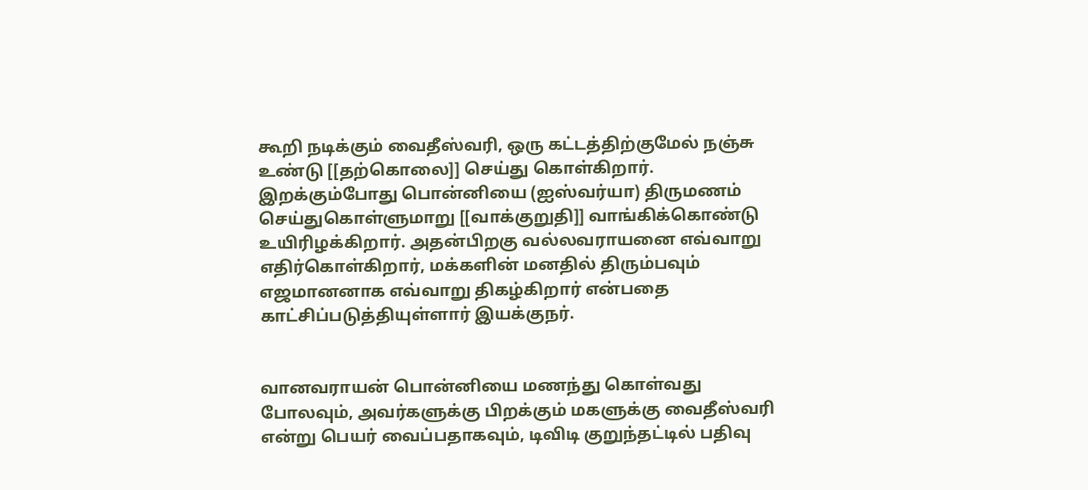கூறி நடிக்கும் வைதீஸ்வரி, ஒரு கட்டத்திற்குமேல் நஞ்சு உண்டு [[தற்கொலை]] செய்து கொள்கிறார். இறக்கும்போது பொன்னியை (ஐஸ்வர்யா) திருமணம் செய்துகொள்ளுமாறு [[வாக்குறுதி]] வாங்கிக்கொண்டு உயிரிழக்கிறார். அதன்பிறகு வல்லவராயனை எவ்வாறு எதிர்கொள்கிறார், மக்களின் மனதில் திரும்பவும் எஜமானனாக எவ்வாறு திகழ்கிறார் என்பதை காட்சிப்படுத்தியுள்ளார் இயக்குநர்.


வானவராயன் பொன்னியை மணந்து கொள்வது போலவும், அவர்களுக்கு பிறக்கும் மகளுக்கு வைதீஸ்வரி என்று பெயர் வைப்பதாகவும், டிவிடி குறுந்தட்டில் பதிவு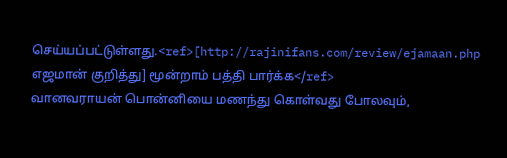செய்யப்பட்டுள்ளது.<ref>[http://rajinifans.com/review/ejamaan.php எஜமான் குறித்து] மூன்றாம் பத்தி பார்க்க</ref>
வானவராயன் பொன்னியை மணந்து கொள்வது போலவும்,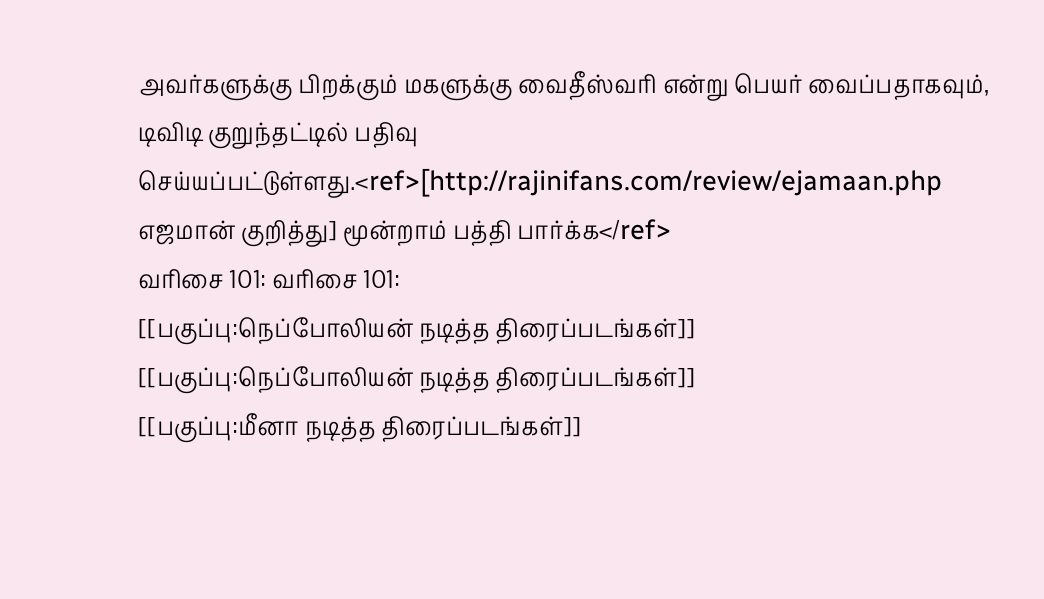அவர்களுக்கு பிறக்கும் மகளுக்கு வைதீஸ்வரி என்று பெயர் வைப்பதாகவும், டிவிடி குறுந்தட்டில் பதிவு செய்யப்பட்டுள்ளது.<ref>[http://rajinifans.com/review/ejamaan.php எஜமான் குறித்து] மூன்றாம் பத்தி பார்க்க</ref>
வரிசை 101: வரிசை 101:
[[பகுப்பு:நெப்போலியன் நடித்த திரைப்படங்கள்]]
[[பகுப்பு:நெப்போலியன் நடித்த திரைப்படங்கள்]]
[[பகுப்பு:மீனா நடித்த திரைப்படங்கள்]]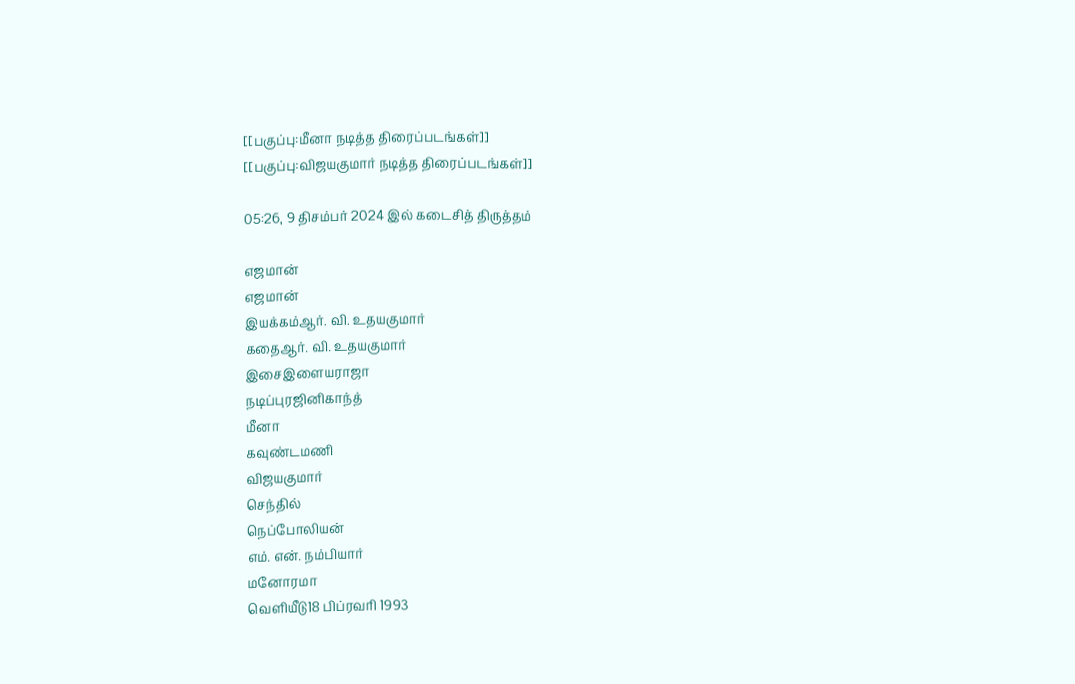[[பகுப்பு:மீனா நடித்த திரைப்படங்கள்]]
[[பகுப்பு:விஜயகுமார் நடித்த திரைப்படங்கள்]]

05:26, 9 திசம்பர் 2024 இல் கடைசித் திருத்தம்

எஜமான்
எஜமான்
இயக்கம்ஆர். வி. உதயகுமார்
கதைஆர். வி. உதயகுமார்
இசைஇளையராஜா
நடிப்புரஜினிகாந்த்
மீனா
கவுண்டமணி
விஜயகுமார்
செந்தில்
நெப்போலியன்
எம். என். நம்பியார்
மனோரமா
வெளியீடு18 பிப்ரவரி 1993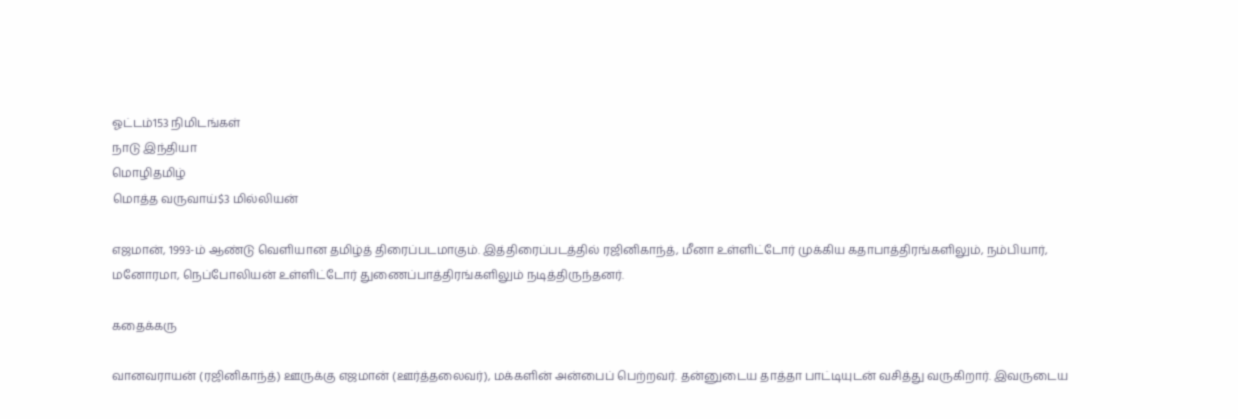ஓட்டம்153 நிமிடங்கள்
நாடு இந்தியா
மொழிதமிழ்
மொத்த வருவாய்$3 மில்லியன்

எஜமான், 1993-ம் ஆண்டு வெளியான தமிழ்த் திரைப்படமாகும். இத்திரைப்படத்தில் ரஜினிகாந்த், மீனா உள்ளிட்டோர் முக்கிய கதாபாத்திரங்களிலும், நம்பியார், மனோரமா, நெப்போலியன் உள்ளிட்டோர் துணைப்பாத்திரங்களிலும் நடித்திருந்தனர்.

கதைக்கரு

வானவராயன் (ரஜினிகாந்த்) ஊருக்கு எஜமான் (ஊர்த்தலைவர்), மக்களின் அன்பைப் பெற்றவர். தன்னுடைய தாத்தா பாட்டியுடன் வசித்து வருகிறார். இவருடைய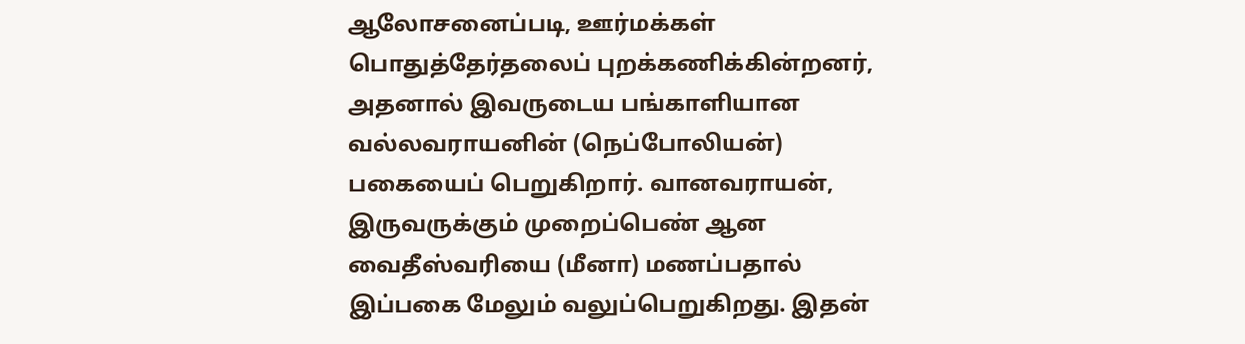ஆலோசனைப்படி, ஊர்மக்கள் பொதுத்தேர்தலைப் புறக்கணிக்கின்றனர், அதனால் இவருடைய பங்காளியான வல்லவராயனின் (நெப்போலியன்) பகையைப் பெறுகிறார். வானவராயன், இருவருக்கும் முறைப்பெண் ஆன வைதீஸ்வரியை (மீனா) மணப்பதால் இப்பகை மேலும் வலுப்பெறுகிறது. இதன்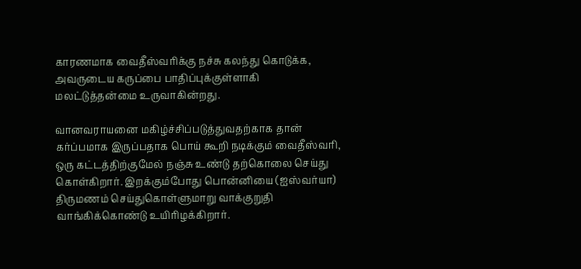காரணமாக வைதீஸ்வரிக்கு நச்சு கலந்து கொடுக்க, அவருடைய கருப்பை பாதிப்புக்குள்ளாகி மலட்டுத்தன்மை உருவாகின்றது.

வானவராயனை மகிழ்ச்சிப்படுத்துவதற்காக தான் கர்ப்பமாக இருப்பதாக பொய் கூறி நடிக்கும் வைதீஸ்வரி, ஒரு கட்டத்திற்குமேல் நஞ்சு உண்டு தற்கொலை செய்து கொள்கிறார். இறக்கும்போது பொன்னியை (ஐஸ்வர்யா) திருமணம் செய்துகொள்ளுமாறு வாக்குறுதி வாங்கிக்கொண்டு உயிரிழக்கிறார்.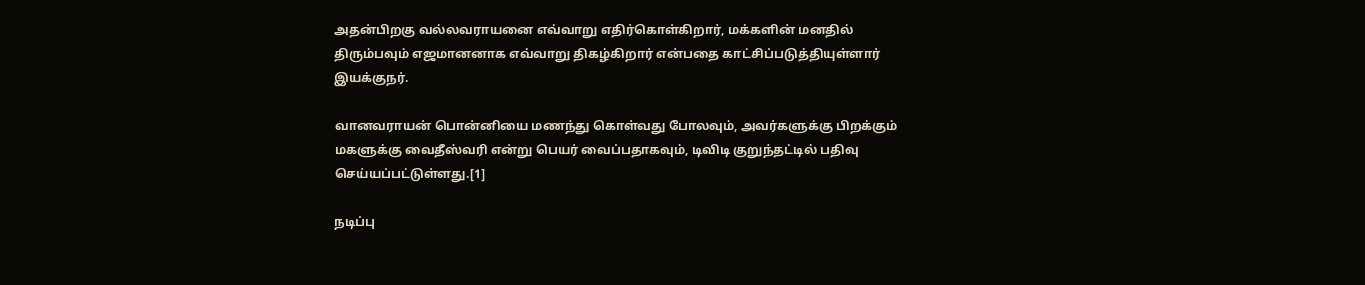அதன்பிறகு வல்லவராயனை எவ்வாறு எதிர்கொள்கிறார், மக்களின் மனதில் திரும்பவும் எஜமானனாக எவ்வாறு திகழ்கிறார் என்பதை காட்சிப்படுத்தியுள்ளார் இயக்குநர்.

வானவராயன் பொன்னியை மணந்து கொள்வது போலவும், அவர்களுக்கு பிறக்கும் மகளுக்கு வைதீஸ்வரி என்று பெயர் வைப்பதாகவும், டிவிடி குறுந்தட்டில் பதிவு செய்யப்பட்டுள்ளது.[1]

நடிப்பு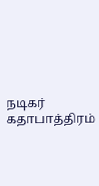நடிகர் கதாபாத்திரம்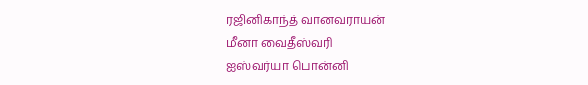ரஜினிகாந்த் வானவராயன்
மீனா வைதீஸ்வரி
ஐஸ்வர்யா பொன்னி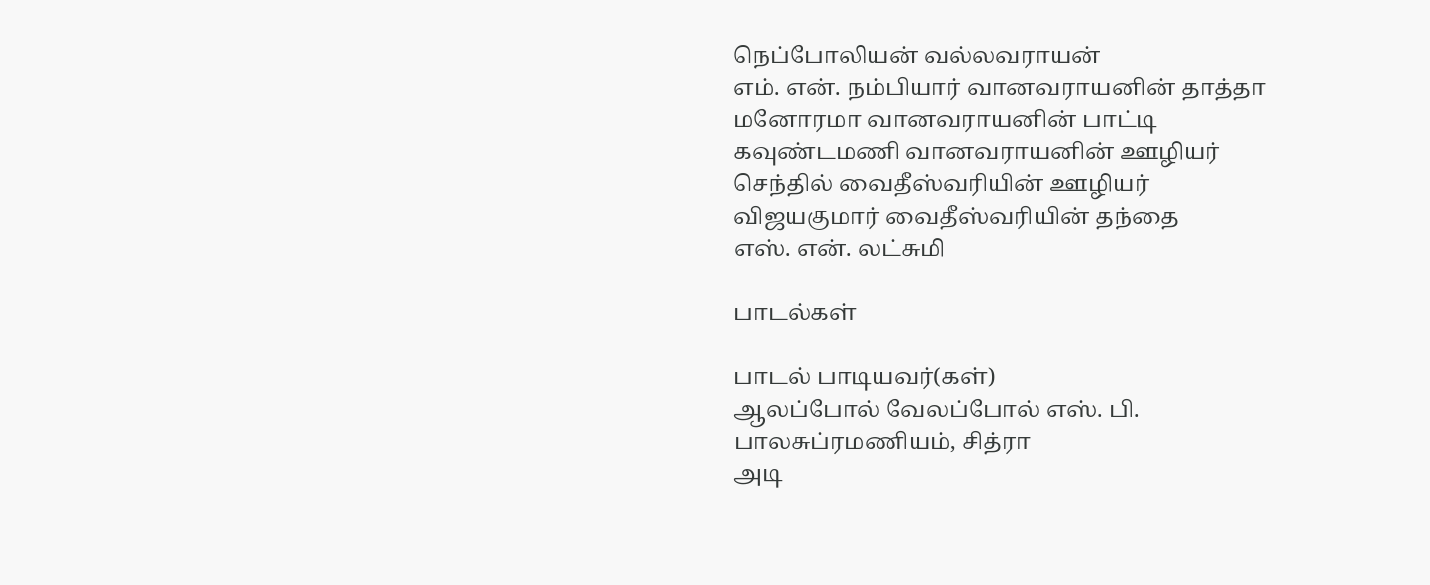நெப்போலியன் வல்லவராயன்
எம். என். நம்பியார் வானவராயனின் தாத்தா
மனோரமா வானவராயனின் பாட்டி
கவுண்டமணி வானவராயனின் ஊழியர்
செந்தில் வைதீஸ்வரியின் ஊழியர்
விஜயகுமார் வைதீஸ்வரியின் தந்தை
எஸ். என். லட்சுமி

பாடல்கள்

பாடல் பாடியவர்(கள்)
ஆலப்போல் வேலப்போல் எஸ். பி. பாலசுப்ரமணியம், சித்ரா
அடி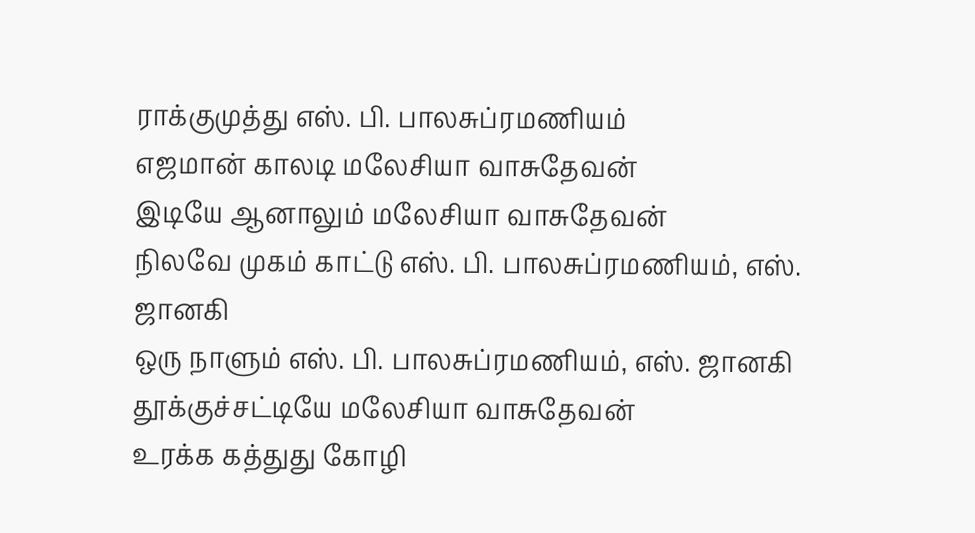ராக்குமுத்து எஸ். பி. பாலசுப்ரமணியம்
எஜமான் காலடி மலேசியா வாசுதேவன்
இடியே ஆனாலும் மலேசியா வாசுதேவன்
நிலவே முகம் காட்டு எஸ். பி. பாலசுப்ரமணியம், எஸ். ஜானகி
ஒரு நாளும் எஸ். பி. பாலசுப்ரமணியம், எஸ். ஜானகி
தூக்குச்சட்டியே மலேசியா வாசுதேவன்
உரக்க கத்துது கோழி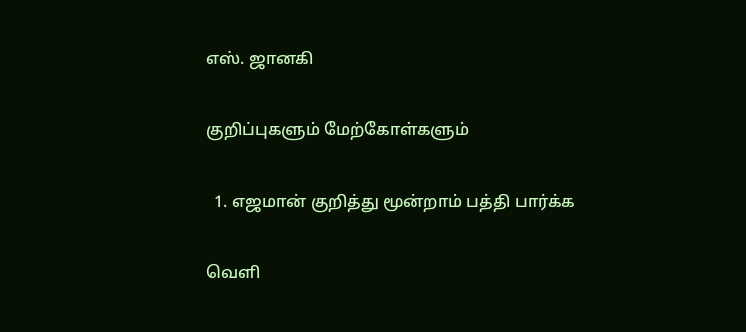எஸ். ஜானகி

குறிப்புகளும் மேற்கோள்களும்

  1. எஜமான் குறித்து மூன்றாம் பத்தி பார்க்க

வெளி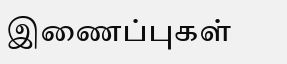இணைப்புகள்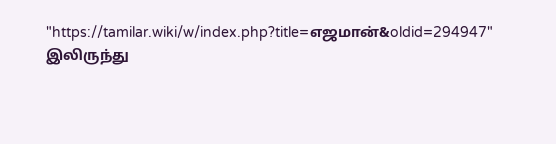"https://tamilar.wiki/w/index.php?title=எஜமான்&oldid=294947" இலிருந்து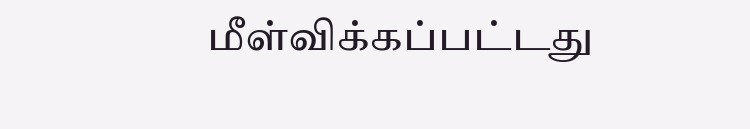மீள்விக்கப்பட்டது